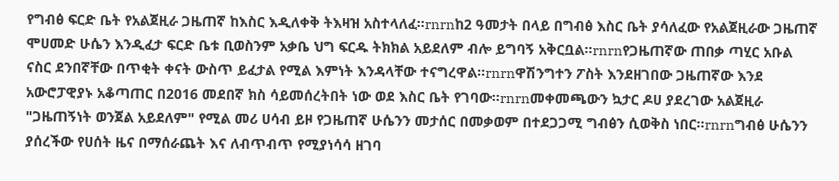የግብፅ ፍርድ ቤት የአልጀዚራ ጋዜጠኛ ከእስር እዲለቀቅ ትእዛዝ አስተላለፈ፡፡rnrnከ2 ዓመታት በላይ በግብፅ እስር ቤት ያሳለፈው የአልጀዚራው ጋዜጠኛ ሞሀመድ ሁሴን እንዲፈታ ፍርድ ቤቱ ቢወስንም አቃቤ ህግ ፍርዱ ትክክል አይደለም ብሎ ይግባኝ አቅርቧል፡፡rnrnየጋዜጠኛው ጠበቃ ጣሂር አቡል ናስር ደንበኛቸው በጥቂት ቀናት ውስጥ ይፈታል የሚል እምነት እንዳላቸው ተናግረዋል፡፡rnrnዋሽንግተን ፖስት እንደዘገበው ጋዜጠኛው እንደ አውሮፓዊያኑ አቆጣጠር በ2016 መደበኛ ክስ ሳይመሰረትበት ነው ወደ እስር ቤት የገባው፡፡rnrnመቀመጫውን ኳታር ዶሀ ያደረገው አልጀዚራ "ጋዜጠኝነት ወንጀል አይደለም" የሚል መሪ ሀሳብ ይዞ የጋዜጠኛ ሁሴንን መታሰር በመቃወም በተደጋጋሚ ግብፅን ሲወቅስ ነበር፡፡rnrnግብፅ ሁሴንን ያሰረችው የሀሰት ዜና በማሰራጨት እና ለብጥብጥ የሚያነሳሳ ዘገባ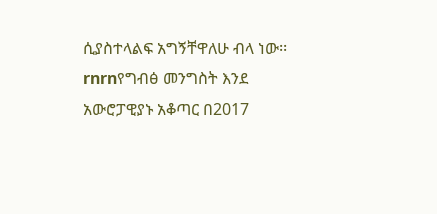ሲያስተላልፍ አግኝቸዋለሁ ብላ ነው፡፡rnrnየግብፅ መንግስት እንደ አውሮፓዊያኑ አቆጣር በ2017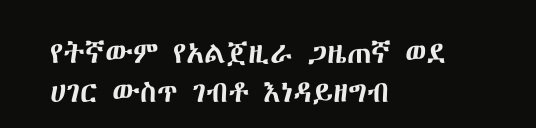የትኛውም የአልጀዚራ ጋዜጠኛ ወደ ሀገር ውስጥ ገብቶ እነዳይዘግብ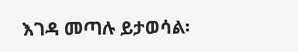እገዳ መጣሉ ይታወሳል፡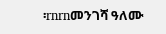፡rnrnመንገሻ ዓለሙ